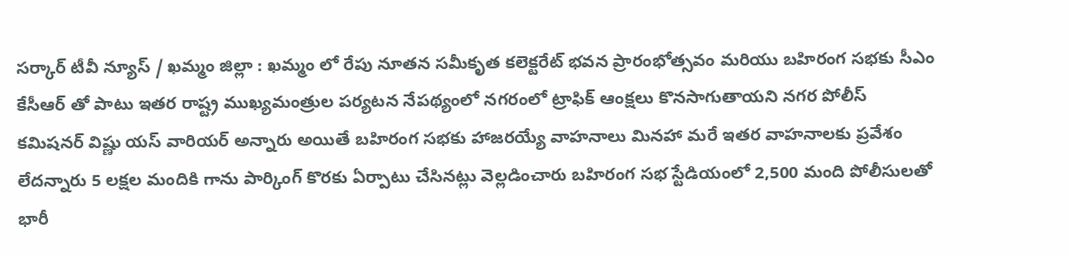సర్కార్ టీవీ న్యూస్ / ఖమ్మం జిల్లా : ఖమ్మం లో రేపు నూతన సమీకృత కలెక్టరేట్ భవన ప్రారంభోత్సవం మరియు బహిరంగ సభకు సీఎం కేసీఆర్ తో పాటు ఇతర రాష్ట్ర ముఖ్యమంత్రుల పర్యటన నేపథ్యంలో నగరంలో ట్రాఫిక్ ఆంక్షలు కొనసాగుతాయని నగర పోలీస్ కమిషనర్ విష్ణు యస్ వారియర్ అన్నారు అయితే బహిరంగ సభకు హాజరయ్యే వాహనాలు మినహా మరే ఇతర వాహనాలకు ప్రవేశం లేదన్నారు 5 లక్షల మందికి గాను పార్కింగ్ కొరకు ఏర్పాటు చేసినట్లు వెల్లడించారు బహిరంగ సభ స్టేడియంలో 2,500 మంది పోలీసులతో భారీ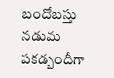బందోబస్తు నడుమ పకడ్బందీగా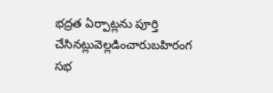భద్రత ఏర్పాట్లను పూర్తి చేసినట్లువెల్లడించారుబహిరంగ సభ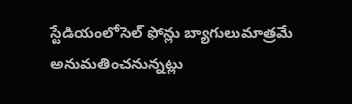స్టేడియంలోసెల్ ఫోన్లు బ్యాగులుమాత్రమే అనుమతించనున్నట్లు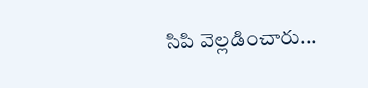సిపి వెల్లడించారు...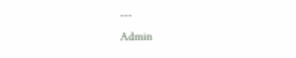---
Admin